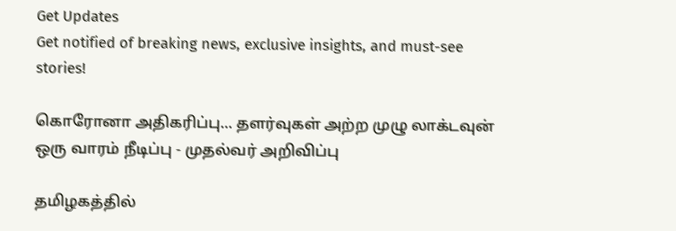Get Updates
Get notified of breaking news, exclusive insights, and must-see stories!

கொரோனா அதிகரிப்பு... தளர்வுகள் அற்ற முழு லாக்டவுன் ஒரு வாரம் நீடிப்பு - முதல்வர் அறிவிப்பு

தமிழகத்தில்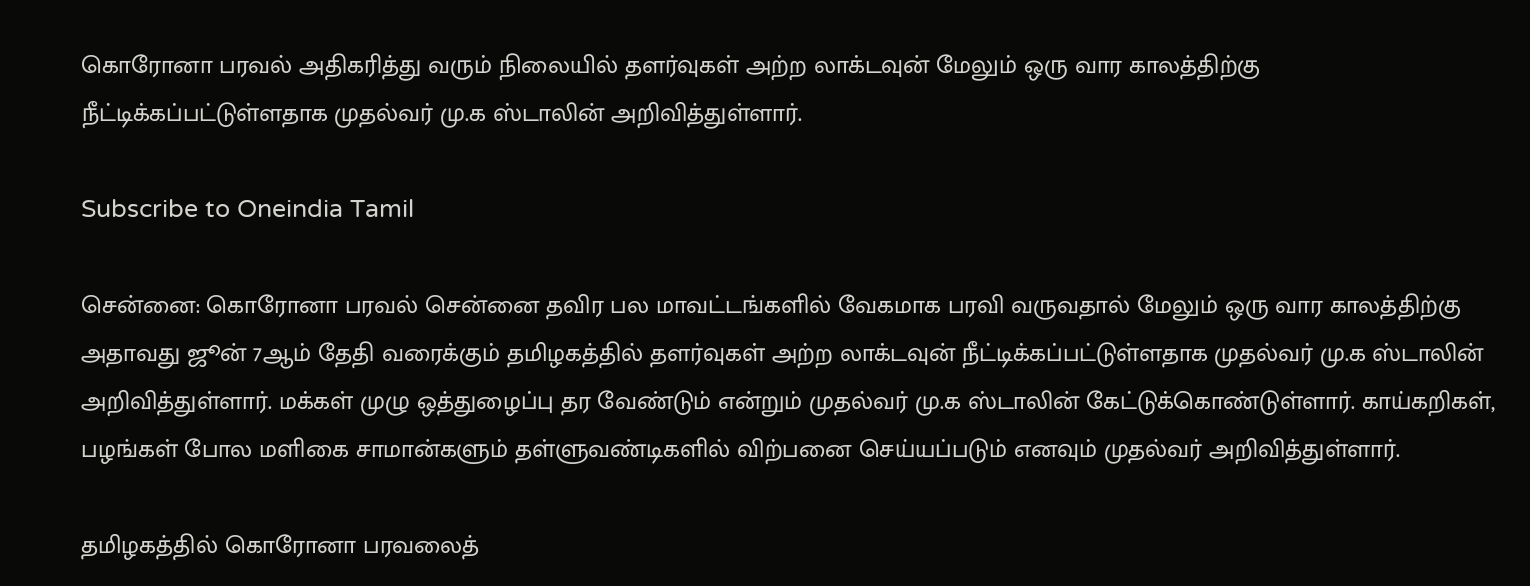கொரோனா பரவல் அதிகரித்து வரும் நிலையில் தளர்வுகள் அற்ற லாக்டவுன் மேலும் ஒரு வார காலத்திற்கு நீட்டிக்கப்பட்டுள்ளதாக முதல்வர் மு.க ஸ்டாலின் அறிவித்துள்ளார்.

Subscribe to Oneindia Tamil

சென்னை: கொரோனா பரவல் சென்னை தவிர பல மாவட்டங்களில் வேகமாக பரவி வருவதால் மேலும் ஒரு வார காலத்திற்கு அதாவது ஜூன் 7ஆம் தேதி வரைக்கும் தமிழகத்தில் தளர்வுகள் அற்ற லாக்டவுன் நீட்டிக்கப்பட்டுள்ளதாக முதல்வர் மு.க ஸ்டாலின் அறிவித்துள்ளார். மக்கள் முழு ஒத்துழைப்பு தர வேண்டும் என்றும் முதல்வர் மு.க ஸ்டாலின் கேட்டுக்கொண்டுள்ளார். காய்கறிகள், பழங்கள் போல மளிகை சாமான்களும் தள்ளுவண்டிகளில் விற்பனை செய்யப்படும் எனவும் முதல்வர் அறிவித்துள்ளார்.

தமிழகத்தில் கொரோனா பரவலைத்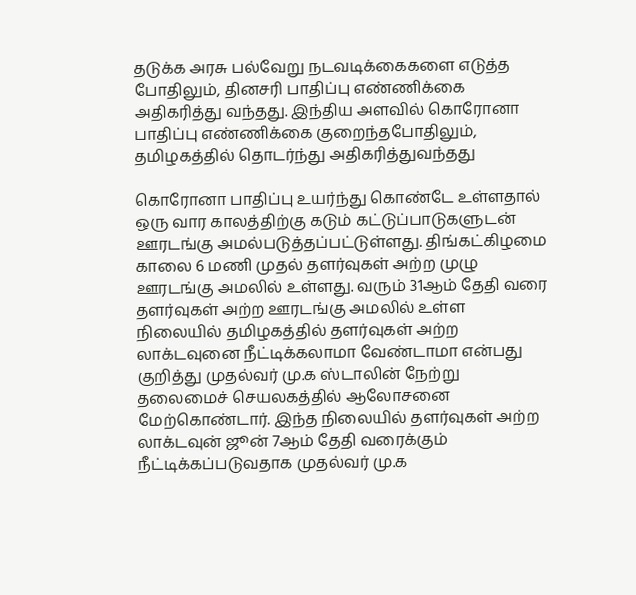தடுக்க அரசு பல்வேறு நடவடிக்கைகளை எடுத்த போதிலும், தினசரி பாதிப்பு எண்ணிக்கை அதிகரித்து வந்தது. இந்திய அளவில் கொரோனா பாதிப்பு எண்ணிக்கை குறைந்தபோதிலும், தமிழகத்தில் தொடர்ந்து அதிகரித்துவந்தது

கொரோனா பாதிப்பு உயர்ந்து கொண்டே உள்ளதால் ஒரு வார காலத்திற்கு கடும் கட்டுப்பாடுகளுடன் ஊரடங்கு அமல்படுத்தப்பட்டுள்ளது. திங்கட்கிழமை காலை 6 மணி முதல் தளர்வுகள் அற்ற முழு ஊரடங்கு அமலில் உள்ளது. வரும் 31ஆம் தேதி வரை தளர்வுகள் அற்ற ஊரடங்கு அமலில் உள்ள நிலையில் தமிழகத்தில் தளர்வுகள் அற்ற லாக்டவுனை நீட்டிக்கலாமா வேண்டாமா என்பது குறித்து முதல்வர் மு.க ஸ்டாலின் நேற்று தலைமைச் செயலகத்தில் ஆலோசனை மேற்கொண்டார். இந்த நிலையில் தளர்வுகள் அற்ற லாக்டவுன் ஜூன் 7ஆம் தேதி வரைக்கும் நீட்டிக்கப்படுவதாக முதல்வர் மு.க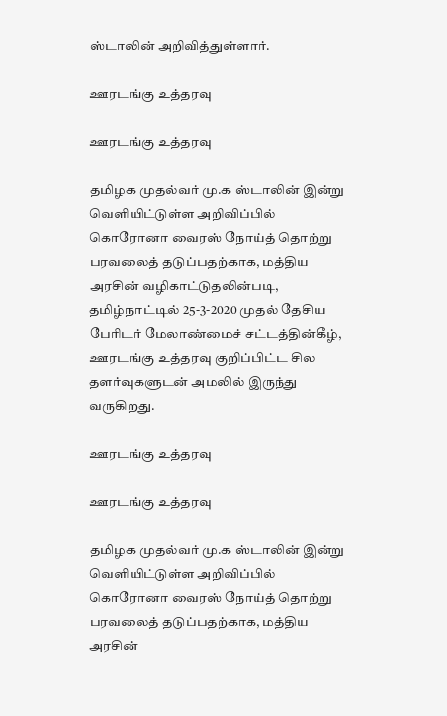ஸ்டாலின் அறிவித்துள்ளார்.

ஊரடங்கு உத்தரவு

ஊரடங்கு உத்தரவு

தமிழக முதல்வர் மு.க ஸ்டாலின் இன்று வெளியிட்டுள்ள அறிவிப்பில் கொரோனா வைரஸ் நோய்த் தொற்று பரவலைத் தடுப்பதற்காக, மத்திய அரசின் வழிகாட்டுதலின்படி, தமிழ்நாட்டில் 25-3-2020 முதல் தேசிய பேரிடர் மேலாண்மைச் சட்டத்தின்கீழ், ஊரடங்கு உத்தரவு குறிப்பிட்ட சில தளர்வுகளுடன் அமலில் இருந்து வருகிறது.

ஊரடங்கு உத்தரவு

ஊரடங்கு உத்தரவு

தமிழக முதல்வர் மு.க ஸ்டாலின் இன்று வெளியிட்டுள்ள அறிவிப்பில் கொரோனா வைரஸ் நோய்த் தொற்று பரவலைத் தடுப்பதற்காக, மத்திய அரசின்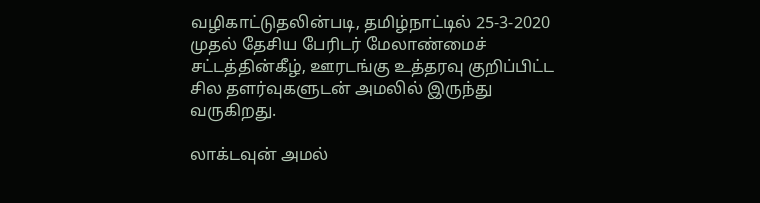வழிகாட்டுதலின்படி, தமிழ்நாட்டில் 25-3-2020 முதல் தேசிய பேரிடர் மேலாண்மைச் சட்டத்தின்கீழ், ஊரடங்கு உத்தரவு குறிப்பிட்ட சில தளர்வுகளுடன் அமலில் இருந்து வருகிறது.

லாக்டவுன் அமல்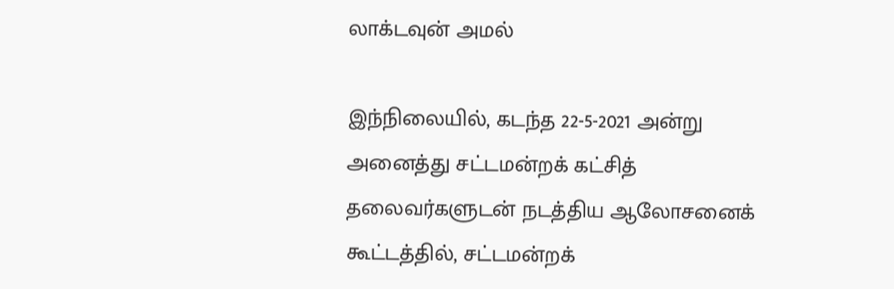லாக்டவுன் அமல்

இந்நிலையில், கடந்த 22-5-2021 அன்று அனைத்து சட்டமன்றக் கட்சித் தலைவர்களுடன் நடத்திய ஆலோசனைக் கூட்டத்தில், சட்டமன்றக்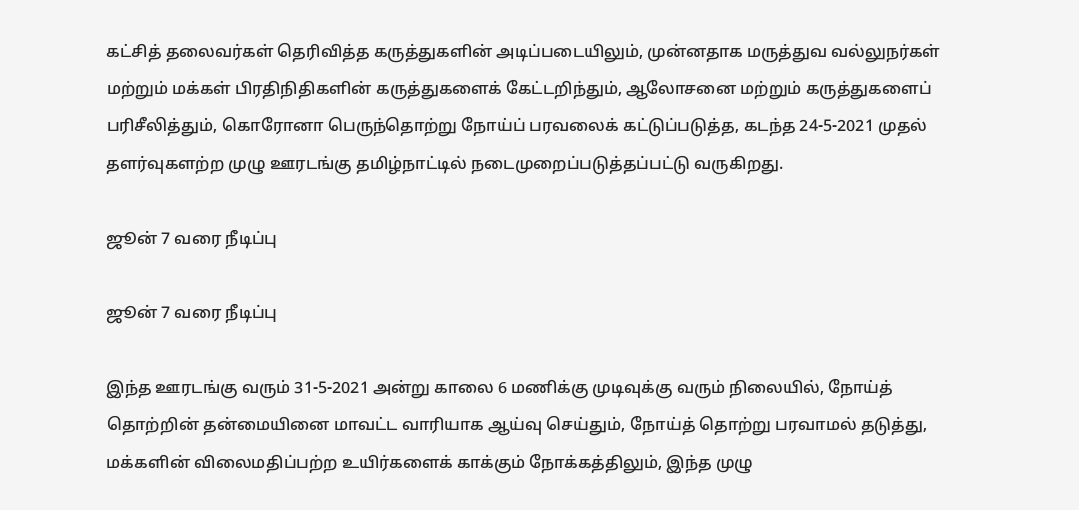கட்சித் தலைவர்கள் தெரிவித்த கருத்துகளின் அடிப்படையிலும், முன்னதாக மருத்துவ வல்லுநர்கள் மற்றும் மக்கள் பிரதிநிதிகளின் கருத்துகளைக் கேட்டறிந்தும், ஆலோசனை மற்றும் கருத்துகளைப் பரிசீலித்தும், கொரோனா பெருந்தொற்று நோய்ப் பரவலைக் கட்டுப்படுத்த, கடந்த 24-5-2021 முதல் தளர்வுகளற்ற முழு ஊரடங்கு தமிழ்நாட்டில் நடைமுறைப்படுத்தப்பட்டு வருகிறது.

ஜூன் 7 வரை நீடிப்பு

ஜூன் 7 வரை நீடிப்பு

இந்த ஊரடங்கு வரும் 31-5-2021 அன்று காலை 6 மணிக்கு முடிவுக்கு வரும் நிலையில், நோய்த் தொற்றின் தன்மையினை மாவட்ட வாரியாக ஆய்வு செய்தும், நோய்த் தொற்று பரவாமல் தடுத்து, மக்களின் விலைமதிப்பற்ற உயிர்களைக் காக்கும் நோக்கத்திலும், இந்த முழு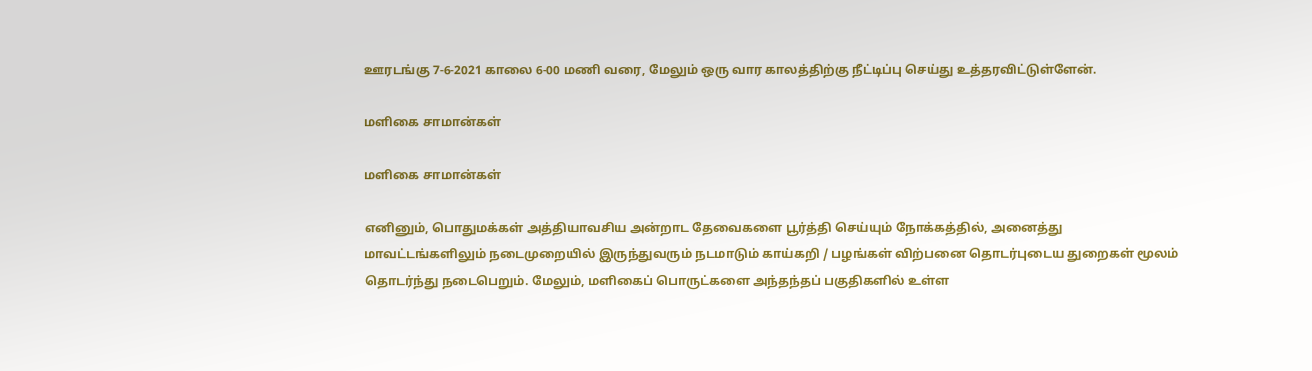ஊரடங்கு 7-6-2021 காலை 6-00 மணி வரை, மேலும் ஒரு வார காலத்திற்கு நீட்டிப்பு செய்து உத்தரவிட்டுள்ளேன்.

மளிகை சாமான்கள்

மளிகை சாமான்கள்

எனினும், பொதுமக்கள் அத்தியாவசிய அன்றாட தேவைகளை பூர்த்தி செய்யும் நோக்கத்தில், அனைத்து மாவட்டங்களிலும் நடைமுறையில் இருந்துவரும் நடமாடும் காய்கறி / பழங்கள் விற்பனை தொடர்புடைய துறைகள் மூலம் தொடர்ந்து நடைபெறும். மேலும், மளிகைப் பொருட்களை அந்தந்தப் பகுதிகளில் உள்ள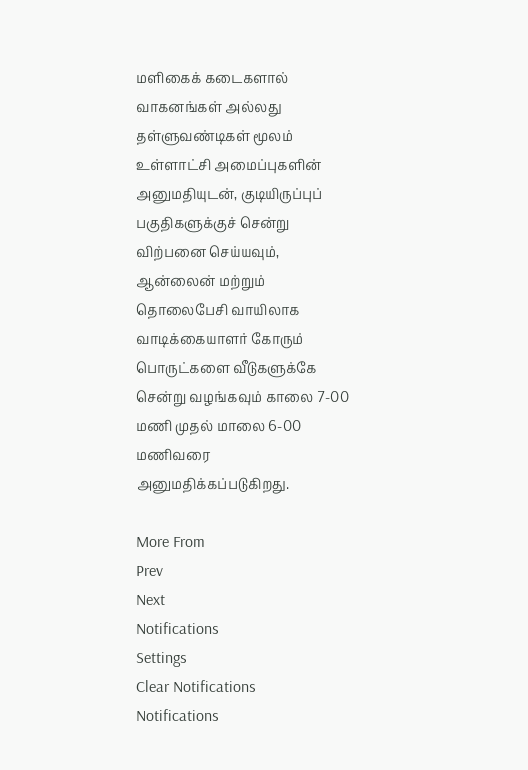மளிகைக் கடைகளால் வாகனங்கள் அல்லது தள்ளுவண்டிகள் மூலம் உள்ளாட்சி அமைப்புகளின் அனுமதியுடன், குடியிருப்புப் பகுதிகளுக்குச் சென்று விற்பனை செய்யவும், ஆன்லைன் மற்றும் தொலைபேசி வாயிலாக வாடிக்கையாளர் கோரும் பொருட்களை வீடுகளுக்கே சென்று வழங்கவும் காலை 7-00 மணி முதல் மாலை 6-00 மணிவரை அனுமதிக்கப்படுகிறது.

More From
Prev
Next
Notifications
Settings
Clear Notifications
Notifications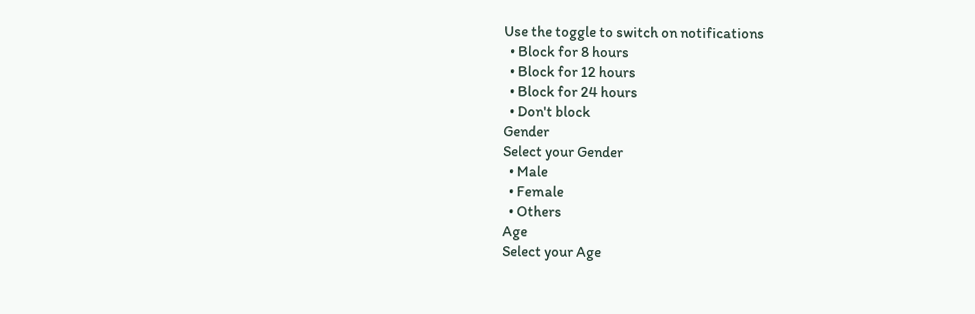Use the toggle to switch on notifications
  • Block for 8 hours
  • Block for 12 hours
  • Block for 24 hours
  • Don't block
Gender
Select your Gender
  • Male
  • Female
  • Others
Age
Select your Age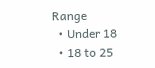Range
  • Under 18
  • 18 to 25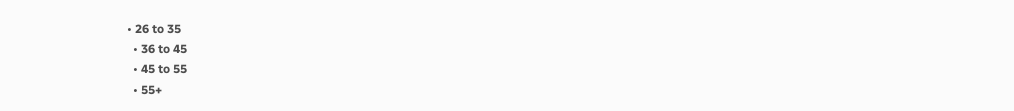• 26 to 35
  • 36 to 45
  • 45 to 55
  • 55+